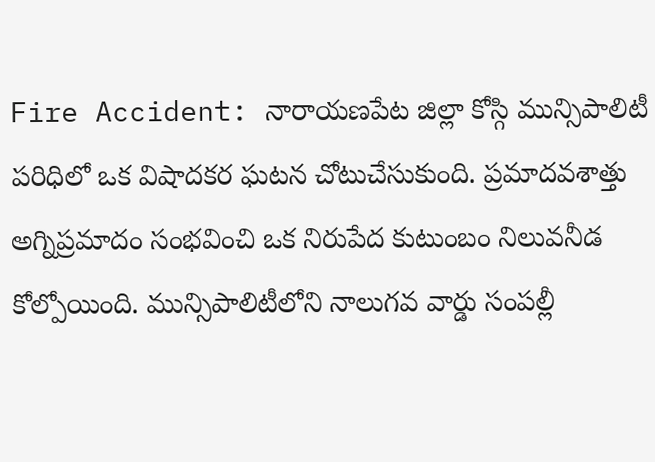Fire Accident: నారాయణపేట జిల్లా కోస్గి మున్సిపాలిటీ పరిధిలో ఒక విషాదకర ఘటన చోటుచేసుకుంది. ప్రమాదవశాత్తు అగ్నిప్రమాదం సంభవించి ఒక నిరుపేద కుటుంబం నిలువనీడ కోల్పోయింది. మున్సిపాలిటీలోని నాలుగవ వార్డు సంపల్లీ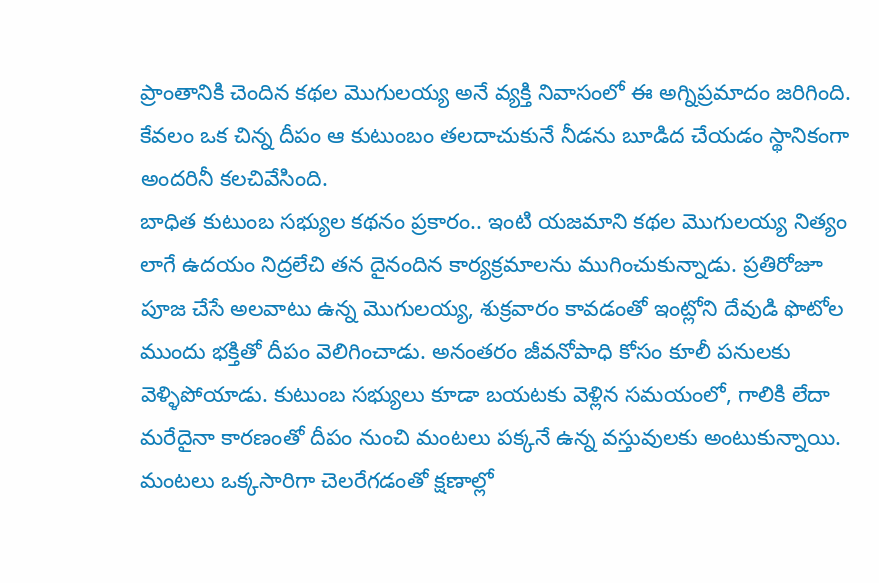ప్రాంతానికి చెందిన కథల మొగులయ్య అనే వ్యక్తి నివాసంలో ఈ అగ్నిప్రమాదం జరిగింది. కేవలం ఒక చిన్న దీపం ఆ కుటుంబం తలదాచుకునే నీడను బూడిద చేయడం స్థానికంగా అందరినీ కలచివేసింది.
బాధిత కుటుంబ సభ్యుల కథనం ప్రకారం.. ఇంటి యజమాని కథల మొగులయ్య నిత్యం లాగే ఉదయం నిద్రలేచి తన దైనందిన కార్యక్రమాలను ముగించుకున్నాడు. ప్రతిరోజూ పూజ చేసే అలవాటు ఉన్న మొగులయ్య, శుక్రవారం కావడంతో ఇంట్లోని దేవుడి ఫొటోల ముందు భక్తితో దీపం వెలిగించాడు. అనంతరం జీవనోపాధి కోసం కూలీ పనులకు వెళ్ళిపోయాడు. కుటుంబ సభ్యులు కూడా బయటకు వెళ్లిన సమయంలో, గాలికి లేదా మరేదైనా కారణంతో దీపం నుంచి మంటలు పక్కనే ఉన్న వస్తువులకు అంటుకున్నాయి.
మంటలు ఒక్కసారిగా చెలరేగడంతో క్షణాల్లో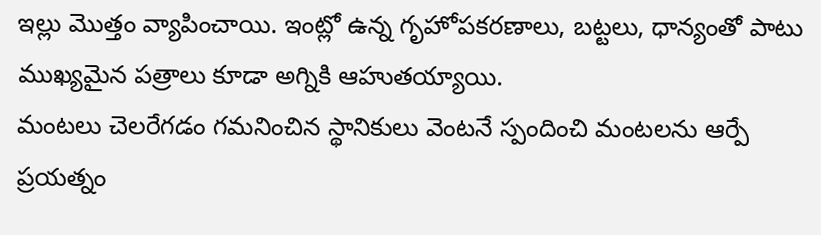ఇల్లు మొత్తం వ్యాపించాయి. ఇంట్లో ఉన్న గృహోపకరణాలు, బట్టలు, ధాన్యంతో పాటు ముఖ్యమైన పత్రాలు కూడా అగ్నికి ఆహుతయ్యాయి.
మంటలు చెలరేగడం గమనించిన స్థానికులు వెంటనే స్పందించి మంటలను ఆర్పే ప్రయత్నం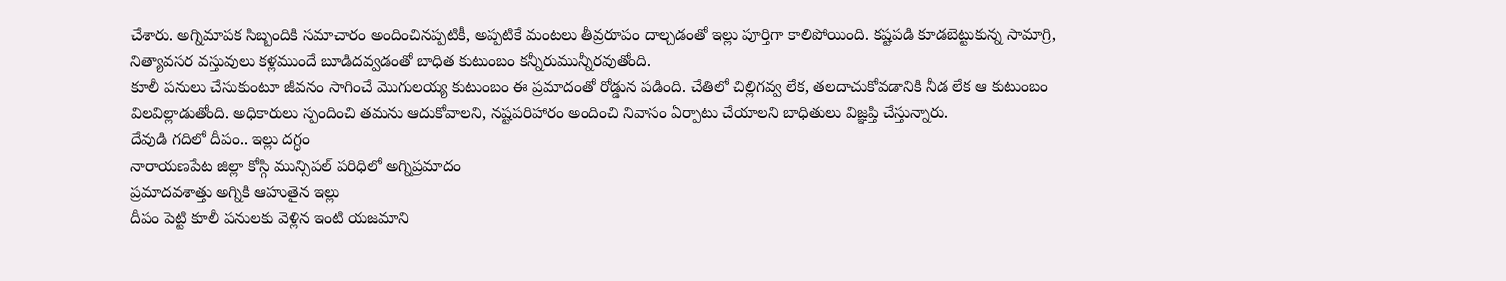చేశారు. అగ్నిమాపక సిబ్బందికి సమాచారం అందించినప్పటికీ, అప్పటికే మంటలు తీవ్రరూపం దాల్చడంతో ఇల్లు పూర్తిగా కాలిపోయింది. కష్టపడి కూడబెట్టుకున్న సామాగ్రి, నిత్యావసర వస్తువులు కళ్లముందే బూడిదవ్వడంతో బాధిత కుటుంబం కన్నీరుమున్నీరవుతోంది.
కూలీ పనులు చేసుకుంటూ జీవనం సాగించే మొగులయ్య కుటుంబం ఈ ప్రమాదంతో రోడ్డున పడింది. చేతిలో చిల్లిగవ్వ లేక, తలదాచుకోవడానికి నీడ లేక ఆ కుటుంబం విలవిల్లాడుతోంది. అధికారులు స్పందించి తమను ఆదుకోవాలని, నష్టపరిహారం అందించి నివాసం ఏర్పాటు చేయాలని బాధితులు విజ్ఞప్తి చేస్తున్నారు.
దేవుడి గదిలో దీపం.. ఇల్లు దగ్ధం
నారాయణపేట జిల్లా కోస్గి మున్సిపల్ పరిధిలో అగ్నిప్రమాదం
ప్రమాదవశాత్తు అగ్నికి ఆహుతైన ఇల్లు
దీపం పెట్టి కూలీ పనులకు వెళ్లిన ఇంటి యజమాని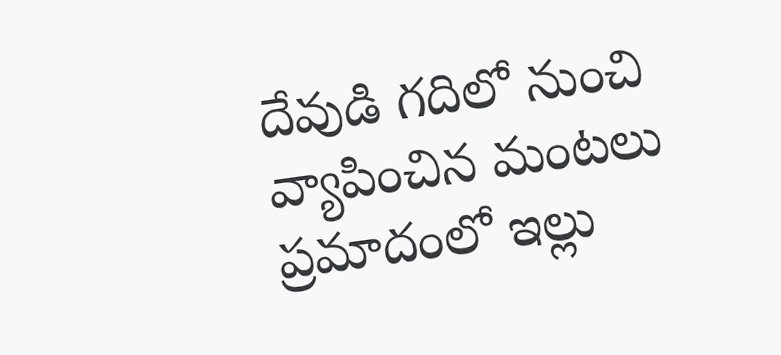దేవుడి గదిలో నుంచి వ్యాపించిన మంటలు
ప్రమాదంలో ఇల్లు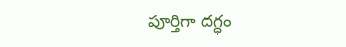పూర్తిగా దగ్ధం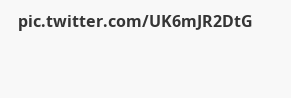pic.twitter.com/UK6mJR2DtG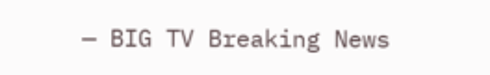— BIG TV Breaking News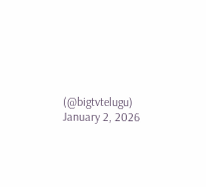(@bigtvtelugu) January 2, 2026